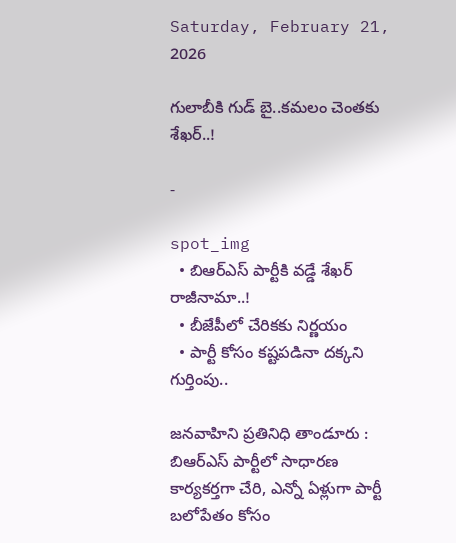Saturday, February 21, 2026

గులాబీకి గుడ్ బై..కమలం చెంతకు శేఖర్..!

-

spot_img
  • బిఆర్ఎస్ పార్టీకి వడ్డే శేఖర్ రాజీనామా..!
  • బీజేపీలో చేరికకు నిర్ణయం
  • పార్టీ కోసం కష్టపడినా దక్కని గుర్తింపు..

జనవాహిని ప్రతినిధి తాండూరు : బిఆర్ఎస్ పార్టీలో సాధారణ కార్యకర్తగా చేరి, ఎన్నో ఏళ్లుగా పార్టీ బలోపేతం కోసం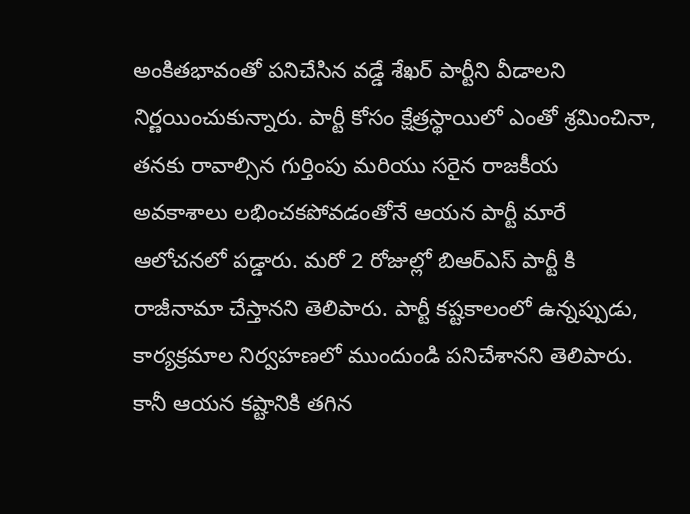అంకితభావంతో పనిచేసిన వడ్డే శేఖర్ పార్టీని వీడాలని నిర్ణయించుకున్నారు. పార్టీ కోసం క్షేత్రస్థాయిలో ఎంతో శ్రమించినా, తనకు రావాల్సిన గుర్తింపు మరియు సరైన రాజకీయ అవకాశాలు లభించకపోవడంతోనే ఆయన పార్టీ మారే ఆలోచనలో పడ్డారు. మరో 2 రోజుల్లో బిఆర్ఎస్ పార్టీ కి రాజీనామా చేస్తానని తెలిపారు. పార్టీ కష్టకాలంలో ఉన్నప్పుడు, కార్యక్రమాల నిర్వహణలో ముందుండి పనిచేశానని తెలిపారు. కానీ ఆయన కష్టానికి తగిన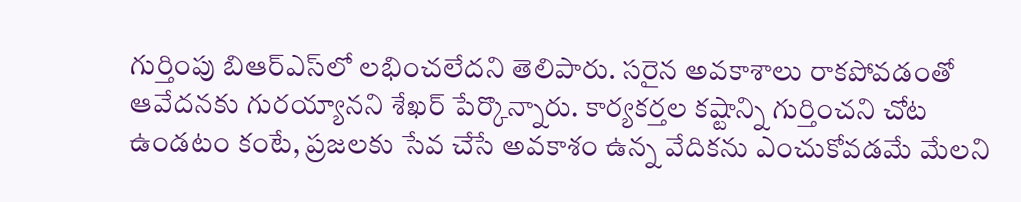గుర్తింపు బిఆర్ఎస్‌లో లభించలేదని తెలిపారు. సరైన అవకాశాలు రాకపోవడంతో ఆవేదనకు గురయ్యానని శేఖర్ పేర్కొన్నారు. కార్యకర్తల కష్టాన్ని గుర్తించని చోట ఉండటం కంటే, ప్రజలకు సేవ చేసే అవకాశం ఉన్న వేదికను ఎంచుకోవడమే మేలని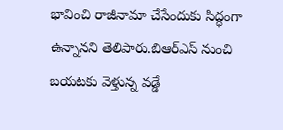భావించి రాజీనామా చేసేందుకు సిద్ధంగా ఉన్నానని తెలిపారు.బిఆర్ఎస్ నుంచి బయటకు వెళ్తున్న వడ్డే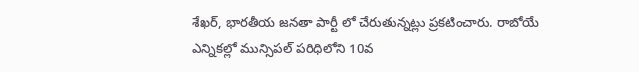శేఖర్, భారతీయ జనతా పార్టీ లో చేరుతున్నట్లు ప్రకటించారు. రాబోయే ఎన్నికల్లో మున్సిపల్ పరిధిలోని 10వ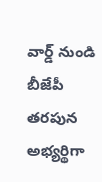వార్డ్ నుండి బీజేపీ తరపున అభ్యర్థిగా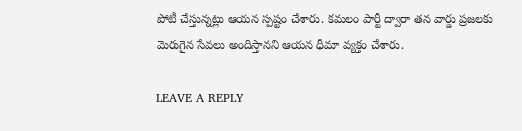పోటీ చేస్తున్నట్లు ఆయన స్పష్టం చేశారు. కమలం పార్టీ ద్వారా తన వార్డు ప్రజలకు మెరుగైన సేవలు అందిస్తానని ఆయన ధీమా వ్యక్తం చేశారు.

LEAVE A REPLY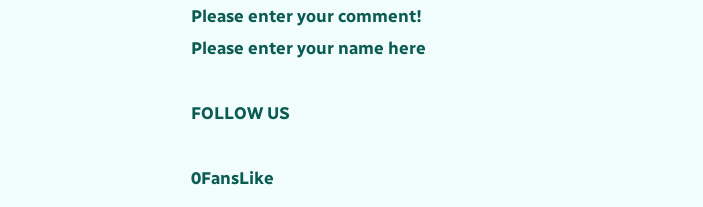Please enter your comment!
Please enter your name here

FOLLOW US

0FansLike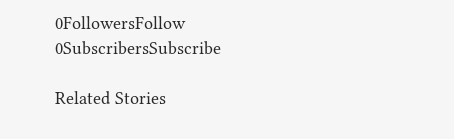0FollowersFollow
0SubscribersSubscribe

Related Stories